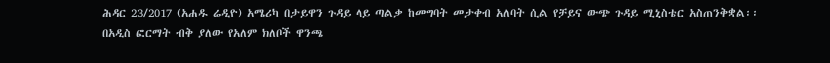ሕዳር 23/2017 (አሐዱ ሬዲዮ) አሜሪካ በታይዋን ጉዳይ ላይ ጣልቃ ከመግባት መታቀብ አለባት ሲል የቻይና ውጭ ጉዳይ ሚኒስቴር አስጠንቅቋል፡፡
በአዲስ ፎርማት ብቅ ያለው የአለም ክለቦች ዋንጫ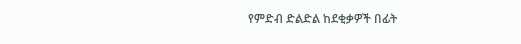የምድብ ድልድል ከደቂቃዎች በፊት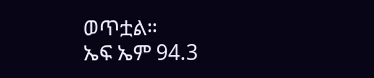ወጥቷል።
ኤፍ ኤም 94.3